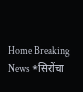Home Breaking News *सिरोंचा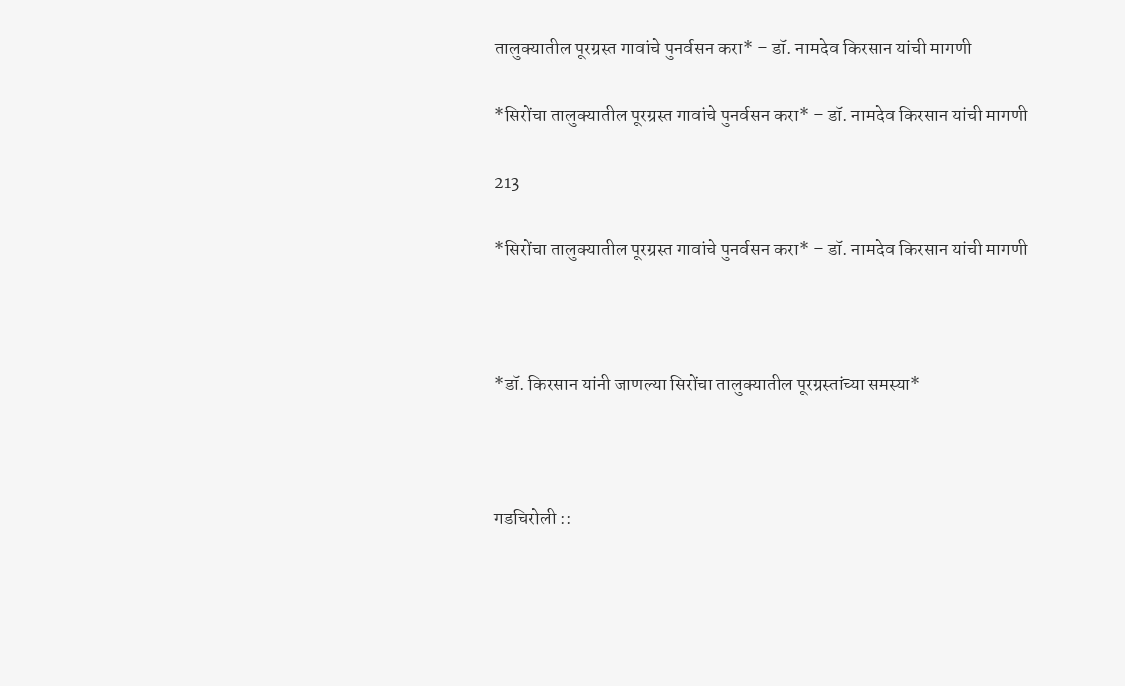तालुक्यातील पूरग्रस्त गावांचे पुनर्वसन करा* – डॉ. नामदेव किरसान यांची मागणी

*सिरोंचा तालुक्यातील पूरग्रस्त गावांचे पुनर्वसन करा* – डॉ. नामदेव किरसान यांची मागणी

213

*सिरोंचा तालुक्यातील पूरग्रस्त गावांचे पुनर्वसन करा* – डॉ. नामदेव किरसान यांची मागणी



*डॉ. किरसान यांनी जाणल्या सिरोंचा तालुक्यातील पूरग्रस्तांच्या समस्या*



गडचिरोली ::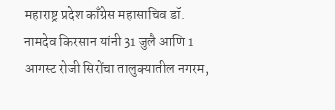महाराष्ट्र प्रदेश काँग्रेस महासाचिव डॉ. नामदेव किरसान यांनी 31 जुलै आणि 1 आगस्ट रोजी सिरोंचा तालुक्यातील नगरम,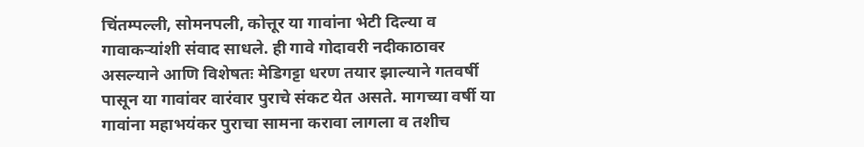चिंतम्पल्ली, सोमनपली, कोत्तूर या गावांना भेटी दिल्या व गावाकऱ्यांशी संवाद साधले. ही गावे गोदावरी नदीकाठावर असल्याने आणि विशेषतः मेडिगट्टा धरण तयार झाल्याने गतवर्षी पासून या गावांवर वारंवार पुराचे संकट येत असते. मागच्या वर्षी या गावांना महाभयंकर पुराचा सामना करावा लागला व तशीच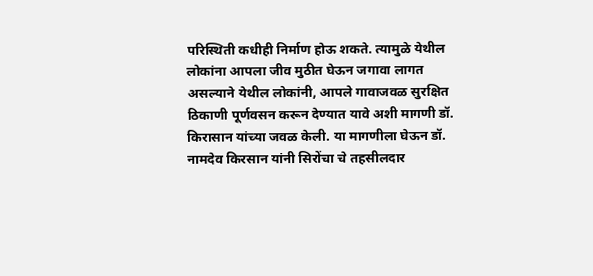परिस्थिती कधीही निर्माण होऊ शकते. त्यामुळे येथील लोकांना आपला जीव मुठीत घेऊन जगावा लागत असल्याने येथील लोकांनी, आपले गावाजवळ सुरक्षित ठिकाणी पूर्णवसन करून देण्यात यावे अशी मागणी डॉ. किरासान यांच्या जवळ केली. या मागणीला घेऊन डॉ. नामदेव किरसान यांनी सिरोंचा चे तहसीलदार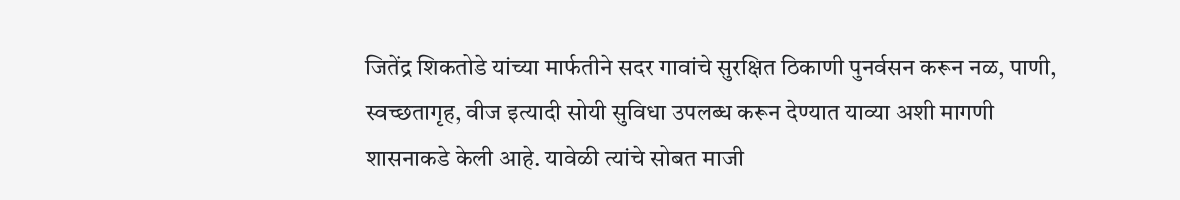जितेंद्र शिकतोडे यांच्या मार्फतीने सदर गावांचे सुरक्षित ठिकाणी पुनर्वसन करून नळ, पाणी, स्वच्छतागृह, वीज इत्यादी सोयी सुविधा उपलब्ध करून देण्यात याव्या अशी मागणी शासनाकडे केली आहे. यावेळी त्यांचे सोबत माजी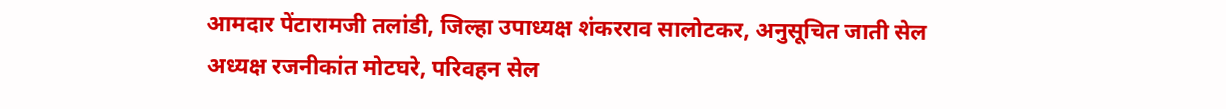आमदार पेंटारामजी तलांडी, जिल्हा उपाध्यक्ष शंकरराव सालोटकर, अनुसूचित जाती सेल अध्यक्ष रजनीकांत मोटघरे, परिवहन सेल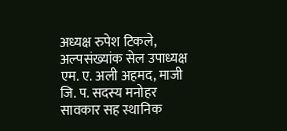अध्यक्ष रुपेश टिकले, अल्पसंख्यांक सेल उपाध्यक्ष एम. ए. अली अहमद, माजी जि. प. सदस्य मनोहर सावकार सह स्थानिक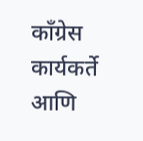काँग्रेस कार्यकर्ते आणि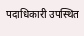पदाधिकारी उपस्थित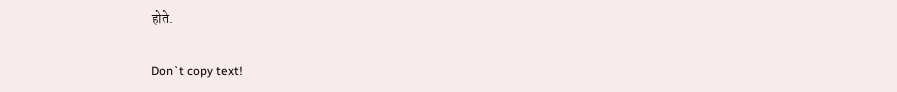होते.

Don`t copy text!